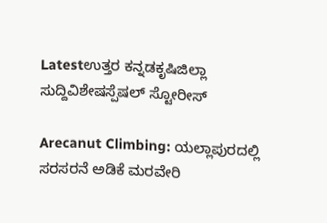Latestಉತ್ತರ ಕನ್ನಡಕೃಷಿಜಿಲ್ಲಾ ಸುದ್ದಿವಿಶೇಷಸ್ಪೆಷಲ್ ಸ್ಟೋರೀಸ್

Arecanut Climbing: ಯಲ್ಲಾಪುರದಲ್ಲಿ ಸರಸರನೆ ಅಡಿಕೆ ಮರವೇರಿ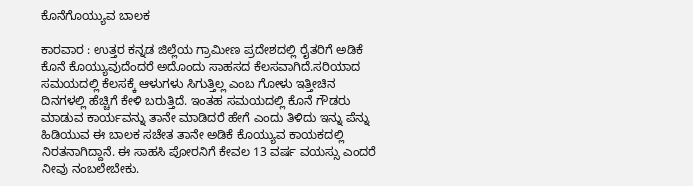ಕೊನೆಗೊಯ್ಯುವ ಬಾಲಕ

ಕಾರವಾರ : ಉತ್ತರ ಕನ್ನಡ ಜಿಲ್ಲೆಯ ಗ್ರಾಮೀಣ ಪ್ರದೇಶದಲ್ಲಿ ರೈತರಿಗೆ ಅಡಿಕೆ ಕೊನೆ ಕೊಯ್ಯುವುದೆಂದರೆ ಅದೊಂದು ಸಾಹಸದ ಕೆಲಸವಾಗಿದೆ.ಸರಿಯಾದ ಸಮಯದಲ್ಲಿ ಕೆಲಸಕ್ಕೆ ಆಳುಗಳು ಸಿಗುತ್ತಿಲ್ಲ ಎಂಬ ಗೋಳು ಇತ್ತೀಚಿನ ದಿನಗಳಲ್ಲಿ ಹೆಚ್ಚಿಗೆ ಕೇಳಿ ಬರುತ್ತಿದೆ. ಇಂತಹ ಸಮಯದಲ್ಲಿ ಕೊನೆ ಗೌಡರು ಮಾಡುವ ಕಾರ್ಯವನ್ನು ತಾನೇ ಮಾಡಿದರೆ ಹೇಗೆ ಎಂದು ತಿಳಿದು ಇನ್ನು ಪೆನ್ನು ಹಿಡಿಯುವ ಈ ಬಾಲಕ ಸಚೇತ ತಾನೇ ಅಡಿಕೆ ಕೊಯ್ಯುವ ಕಾಯಕದಲ್ಲಿ ನಿರತನಾಗಿದ್ದಾನೆ. ಈ ಸಾಹಸಿ ಪೋರನಿಗೆ ಕೇವಲ 13 ವರ್ಷ ವಯಸ್ಸು ಎಂದರೆ ನೀವು ನಂಬಲೇಬೇಕು.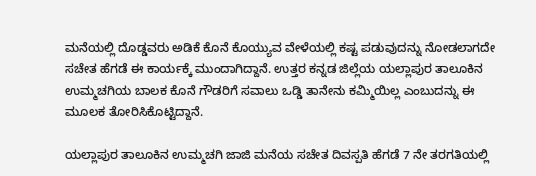ಮನೆಯಲ್ಲಿ ದೊಡ್ಡವರು ಅಡಿಕೆ ಕೊನೆ ಕೊಯ್ಯುವ ವೇಳೆಯಲ್ಲಿ ಕಷ್ಟ ಪಡುವುದನ್ನು ನೋಡಲಾಗದೇ ಸಚೇತ ಹೆಗಡೆ ಈ ಕಾರ್ಯಕ್ಕೆ ಮುಂದಾಗಿದ್ದಾನೆ. ಉತ್ತರ ಕನ್ನಡ ಜಿಲ್ಲೆಯ ಯಲ್ಲಾಪುರ ತಾಲೂಕಿನ ಉಮ್ಮಚಗಿಯ ಬಾಲಕ ಕೊನೆ ಗೌಡರಿಗೆ ಸವಾಲು ಒಡ್ಡಿ ತಾನೇನು ಕಮ್ಮಿಯಿಲ್ಲ ಎಂಬುದನ್ನು ಈ ಮೂಲಕ ತೋರಿಸಿಕೊಟ್ಟಿದ್ದಾನೆ.

ಯಲ್ಲಾಪುರ ತಾಲೂಕಿನ ಉಮ್ಮಚಗಿ ಜಾಜಿ ಮನೆಯ ಸಚೇತ ದಿವಸ್ಪತಿ ಹೆಗಡೆ 7 ನೇ ತರಗತಿಯಲ್ಲಿ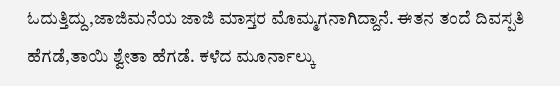ಓದುತ್ತಿದ್ದು,ಜಾಜಿಮನೆಯ ಜಾಜಿ ಮಾಸ್ತರ ಮೊಮ್ಮಗನಾಗಿದ್ದಾನೆ. ಈತನ ತಂದೆ ದಿವಸ್ಪತಿ ಹೆಗಡೆ,ತಾಯಿ ಶ್ವೇತಾ ಹೆಗಡೆ. ಕಳೆದ ಮೂರ್ನಾಲ್ಕು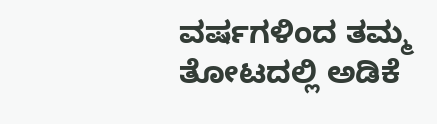ವರ್ಷಗಳಿಂದ ತಮ್ಮ ತೋಟದಲ್ಲಿ ಅಡಿಕೆ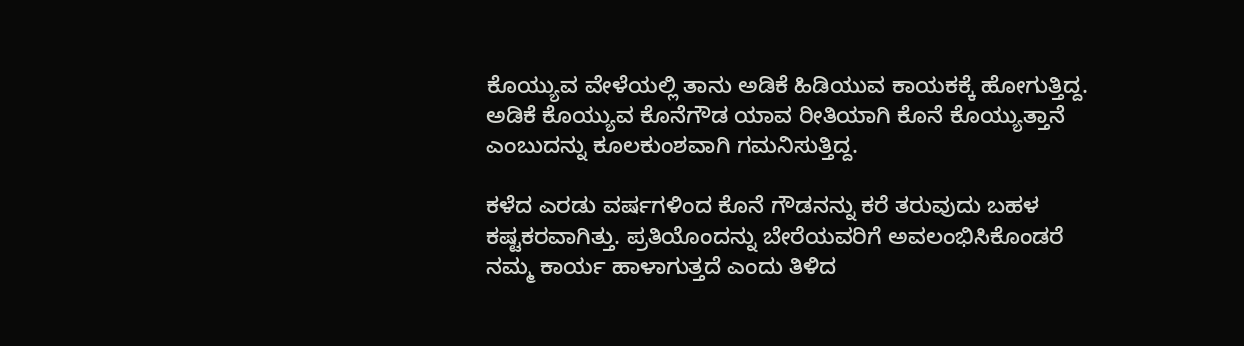ಕೊಯ್ಯುವ ವೇಳೆಯಲ್ಲಿ ತಾನು ಅಡಿಕೆ ಹಿಡಿಯುವ ಕಾಯಕಕ್ಕೆ ಹೋಗುತ್ತಿದ್ದ. ಅಡಿಕೆ ಕೊಯ್ಯುವ ಕೊನೆಗೌಡ ಯಾವ ರೀತಿಯಾಗಿ ಕೊನೆ ಕೊಯ್ಯುತ್ತಾನೆ ಎಂಬುದನ್ನು ಕೂಲಕುಂಶವಾಗಿ ಗಮನಿಸುತ್ತಿದ್ದ.

ಕಳೆದ ಎರಡು ವರ್ಷಗಳಿಂದ ಕೊನೆ ಗೌಡನನ್ನು ಕರೆ ತರುವುದು ಬಹಳ ಕಷ್ಟಕರವಾಗಿತ್ತು. ಪ್ರತಿಯೊಂದನ್ನು ಬೇರೆಯವರಿಗೆ ಅವಲಂಭಿಸಿಕೊಂಡರೆ ನಮ್ಮ ಕಾರ್ಯ ಹಾಳಾಗುತ್ತದೆ ಎಂದು ತಿಳಿದ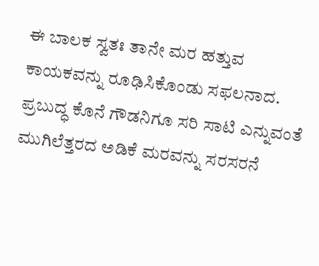ಈ ಬಾಲಕ ಸ್ವತಃ ತಾನೇ ಮರ ಹತ್ತುವ ಕಾಯಕವನ್ನು ರೂಢಿಸಿಕೊಂಡು ಸಫಲನಾದ. ಪ್ರಬುದ್ಧ ಕೊನೆ ಗೌಡನಿಗೂ ಸರಿ ಸಾಟಿ ಎನ್ನುವಂತೆ ಮುಗಿಲೆತ್ತರದ ಅಡಿಕೆ ಮರವನ್ನು ಸರಸರನೆ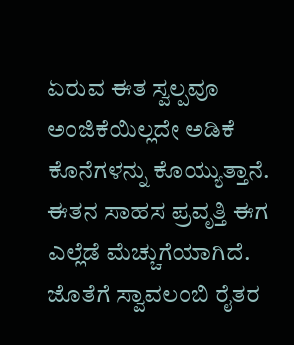ಏರುವ ಈತ ಸ್ವಲ್ಪವೂ ಅಂಜಿಕೆಯಿಲ್ಲದೇ ಅಡಿಕೆ ಕೊನೆಗಳನ್ನು ಕೊಯ್ಯುತ್ತಾನೆ. ಈತನ ಸಾಹಸ ಪ್ರವೃತ್ತಿ ಈಗ ಎಲ್ಲೆಡೆ ಮೆಚ್ಚುಗೆಯಾಗಿದೆ. ಜೊತೆಗೆ ಸ್ವಾವಲಂಬಿ ರೈತರ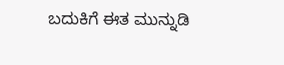ಬದುಕಿಗೆ ಈತ ಮುನ್ನುಡಿ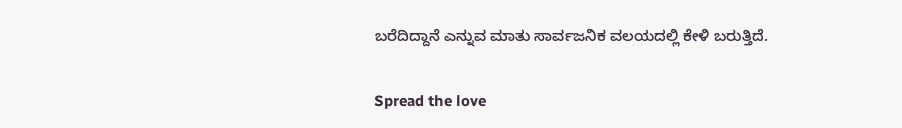ಬರೆದಿದ್ದಾನೆ ಎನ್ನುವ ಮಾತು ಸಾರ್ವಜನಿಕ ವಲಯದಲ್ಲಿ ಕೇಳಿ ಬರುತ್ತಿದೆ.

Spread the love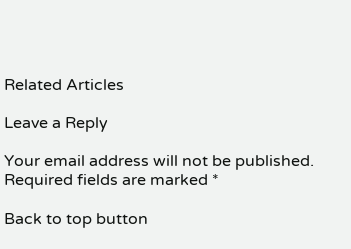Related Articles

Leave a Reply

Your email address will not be published. Required fields are marked *

Back to top button